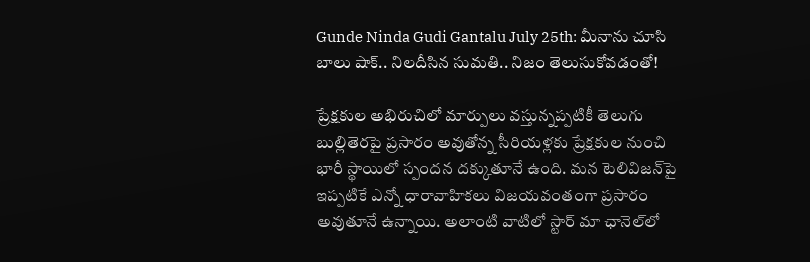Gunde Ninda Gudi Gantalu July 25th: మీనాను చూసి బాలు షాక్.. నిలదీసిన సుమతి.. నిజం తెలుసుకోవడంతో!

ప్రేక్షకుల అభిరుచిలో మార్పులు వస్తున్నప్పటికీ తెలుగు బుల్లితెరపై ప్రసారం అవుతోన్న సీరియళ్లకు ప్రేక్షకుల నుంచి భారీ స్థాయిలో స్పందన దక్కుతూనే ఉంది. మన టెలివిజన్‌పై ఇప్పటికే ఎన్నో ధారావాహికలు విజయవంతంగా ప్రసారం అవుతూనే ఉన్నాయి. అలాంటి వాటిలో స్టార్ మా ఛానెల్‌లో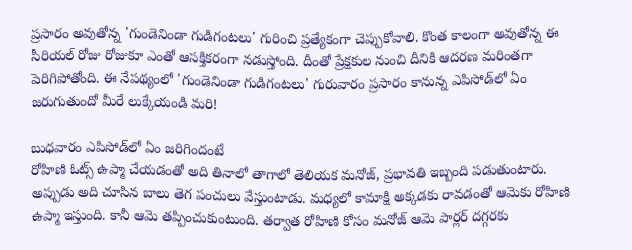ప్రసారం అవుతోన్న 'గుండెనిండా గుడిగంటలు' గురించి ప్రత్యేకంగా చెప్పుకోవాలి. కొంత కాలంగా అవుతోన్న ఈ సీరియల్‌ రోజు రోజుకూ ఎంతో ఆసక్తికరంగా నడుస్తోంది. దీంతో ప్రేక్షకుల నుంచి దీనికి ఆదరణ మరింతగా పెరిగిపోతోంది. ఈ నేపథ్యంలో 'గుండెనిండా గుడిగంటలు' గురువారం ప్రసారం కానున్న ఎపిసోడ్‌లో ఏం జరుగుతుందో మీరే లుక్కేయండి మరి!

బుధవారం ఎపిసోడ్‌లో ఏం జరిగిందంటే
రోహిణి ఓట్స్ ఉప్మా చేయడంతో అది తినాలో తాగాలో తెలియక మనోజ్, ప్రభావతి ఇబ్బంది పడుతుంటారు. అప్పుడు అది చూసిన బాలు తెగ పంచులు వేస్తుంటాడు. మధ్యలో కామాక్షి అక్కడకు రావడంతో ఆమెకు రోహిణి ఉప్మా ఇస్తుంది. కానీ ఆమె తప్పించుకుంటుంది. తర్వాత రోహిణి కోసం మనోజ్ ఆమె పార్లర్ దగ్గరకు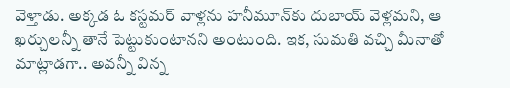వెళ్తాడు. అక్కడ ఓ కస్టమర్ వాళ్లను హనీమూన్‌కు దుబాయ్ వెళ్లమని, ఆ ఖర్చులన్నీ తానే పెట్టుకుంటానని అంటుంది. ఇక, సుమతి వచ్చి మీనాతో మాట్లాడగా.. అవన్నీ విన్న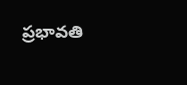ప్రభావతి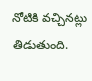నోటికి వచ్చినట్లు తిడుతుంది.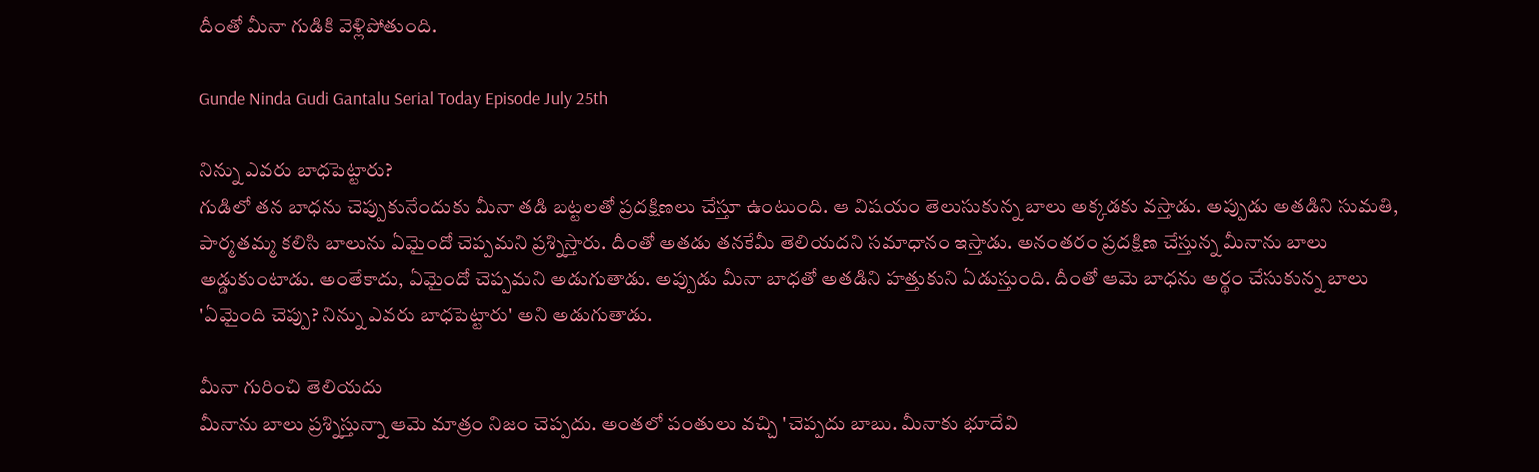దీంతో మీనా గుడికి వెళ్లిపోతుంది.

Gunde Ninda Gudi Gantalu Serial Today Episode July 25th

నిన్ను ఎవరు బాధపెట్టారు?
గుడిలో తన బాధను చెప్పుకునేందుకు మీనా తడి బట్టలతో ప్రదక్షిణలు చేస్తూ ఉంటుంది. ఆ విషయం తెలుసుకున్న బాలు అక్కడకు వస్తాడు. అప్పుడు అతడిని సుమతి, పార్మతమ్మ కలిసి బాలును ఏమైందో చెప్పమని ప్రశ్నిస్తారు. దీంతో అతడు తనకేమీ తెలియదని సమాధానం ఇస్తాడు. అనంతరం ప్రదక్షిణ చేస్తున్న మీనాను బాలు అడ్డుకుంటాడు. అంతేకాదు, ఏమైందో చెప్పమని అడుగుతాడు. అప్పుడు మీనా బాధతో అతడిని హత్తుకుని ఏడుస్తుంది. దీంతో ఆమె బాధను అర్థం చేసుకున్న బాలు 'ఏమైంది చెప్పు? నిన్ను ఎవరు బాధపెట్టారు' అని అడుగుతాడు.

మీనా గురించి తెలియదు
మీనాను బాలు ప్రశ్నిస్తున్నా ఆమె మాత్రం నిజం చెప్పదు. అంతలో పంతులు వచ్చి 'చెప్పదు బాబు. మీనాకు భూదేవి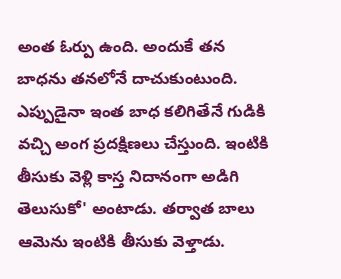అంత ఓర్పు ఉంది. అందుకే తన బాధను తనలోనే దాచుకుంటుంది. ఎప్పుడైనా ఇంత బాధ కలిగితేనే గుడికి వచ్చి అంగ ప్రదక్షిణలు చేస్తుంది. ఇంటికి తీసుకు వెళ్లి కాస్త నిదానంగా అడిగి తెలుసుకో' అంటాడు. తర్వాత బాలు ఆమెను ఇంటికి తీసుకు వెళ్తాడు.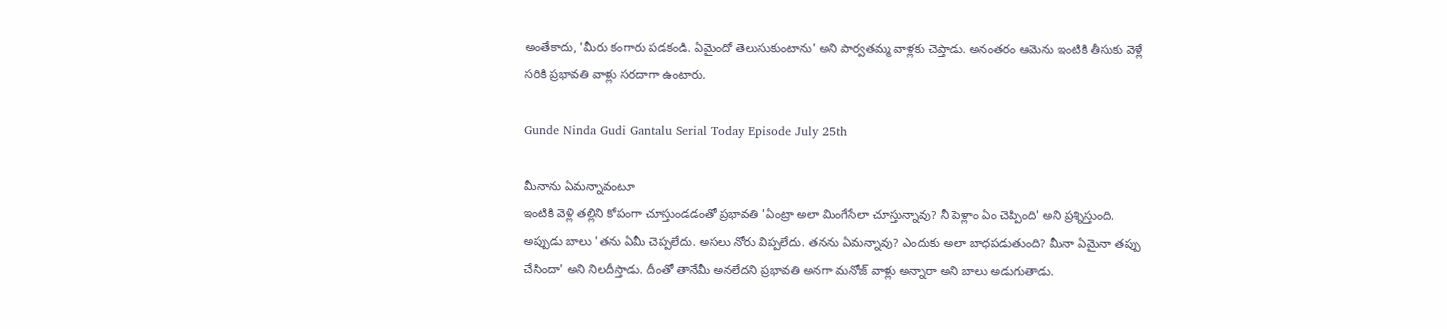అంతేకాదు, 'మీరు కంగారు పడకండి. ఏమైందో తెలుసుకుంటాను' అని పార్వతమ్మ వాళ్లకు చెప్తాడు. అనంతరం ఆమెను ఇంటికి తీసుకు వెళ్లే సరికి ప్రభావతి వాళ్లు సరదాగా ఉంటారు.

Gunde Ninda Gudi Gantalu Serial Today Episode July 25th

మీనాను ఏమన్నావంటూ
ఇంటికి వెళ్లి తల్లిని కోపంగా చూస్తుండడంతో ప్రభావతి 'ఏంట్రా అలా మింగేసేలా చూస్తున్నావు? నీ పెళ్లాం ఏం చెప్పింది' అని ప్రశ్నిస్తుంది. అప్పుడు బాలు 'తను ఏమీ చెప్పలేదు. అసలు నోరు విప్పలేదు. తనను ఏమన్నావు? ఎందుకు అలా బాధపడుతుంది? మీనా ఏమైనా తప్పు చేసిందా' అని నిలదీస్తాడు. దీంతో తానేమీ అనలేదని ప్రభావతి అనగా మనోజ్ వాళ్లు అన్నారా అని బాలు అడుగుతాడు.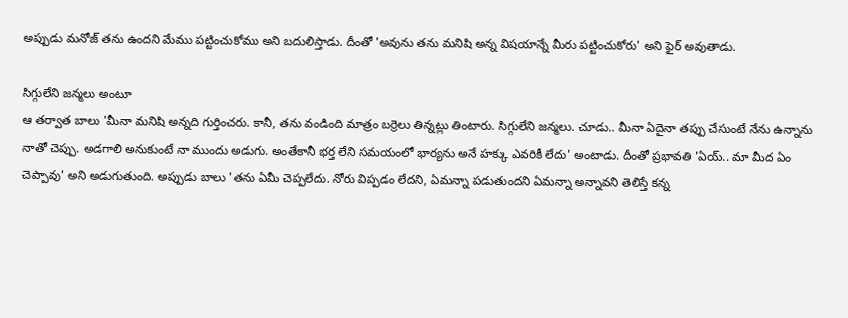అప్పుడు మనోజ్ తను ఉందని మేము పట్టించుకోము అని బదులిస్తాడు. దీంతో 'అవును తను మనిషి అన్న విషయాన్నే మీరు పట్టించుకోరు' అని ఫైర్ అవుతాడు.

సిగ్గులేని జన్మలు అంటూ
ఆ తర్వాత బాలు 'మీనా మనిషి అన్నది గుర్తించరు. కానీ, తను వండింది మాత్రం బర్రెలు తిన్నట్లు తింటారు. సిగ్గులేని జన్మలు. చూడు.. మీనా ఏదైనా తప్పు చేసుంటే నేను ఉన్నాను నాతో చెప్పు. అడగాలి అనుకుంటే నా ముందు అడుగు. అంతేకానీ భర్త లేని సమయంలో భార్యను అనే హక్కు ఎవరికీ లేదు' అంటాడు. దీంతో ప్రభావతి 'ఏయ్.. మా మీద ఏం చెప్పావు' అని అడుగుతుంది. అప్పుడు బాలు 'తను ఏమీ చెప్పలేదు. నోరు విప్పడం లేదని, ఏమన్నా పడుతుందని ఏమన్నా అన్నావని తెలిస్తే కన్న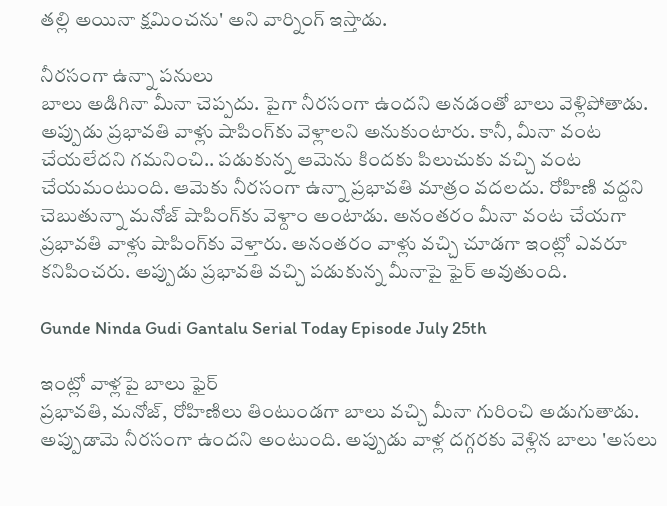తల్లి అయినా క్షమించను' అని వార్నింగ్ ఇస్తాడు.

నీరసంగా ఉన్నా పనులు
బాలు అడిగినా మీనా చెప్పదు. పైగా నీరసంగా ఉందని అనడంతో బాలు వెళ్లిపోతాడు. అప్పుడు ప్రభావతి వాళ్లు షాపింగ్‌కు వెళ్లాలని అనుకుంటారు. కానీ, మీనా వంట చేయలేదని గమనించి.. పడుకున్న ఆమెను కిందకు పిలుచుకు వచ్చి వంట చేయమంటుంది. ఆమెకు నీరసంగా ఉన్నా ప్రభావతి మాత్రం వదలదు. రోహిణి వద్దని చెబుతున్నా మనోజ్ షాపింగ్‌కు వెళ్దాం అంటాడు. అనంతరం మీనా వంట చేయగా ప్రభావతి వాళ్లు షాపింగ్‌కు వెళ్తారు. అనంతరం వాళ్లు వచ్చి చూడగా ఇంట్లో ఎవరూ కనిపించరు. అప్పుడు ప్రభావతి వచ్చి పడుకున్న మీనాపై ఫైర్ అవుతుంది.

Gunde Ninda Gudi Gantalu Serial Today Episode July 25th

ఇంట్లో వాళ్లపై బాలు ఫైర్
ప్రభావతి, మనోజ్, రోహిణిలు తింటుండగా బాలు వచ్చి మీనా గురించి అడుగుతాడు. అప్పుడామె నీరసంగా ఉందని అంటుంది. అప్పుడు వాళ్ల దగ్గరకు వెళ్లిన బాలు 'అసలు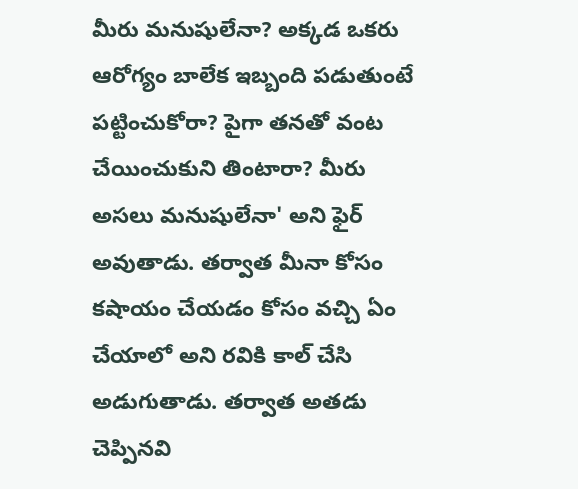మీరు మనుషులేనా? అక్కడ ఒకరు ఆరోగ్యం బాలేక ఇబ్బంది పడుతుంటే పట్టించుకోరా? పైగా తనతో వంట చేయించుకుని తింటారా? మీరు అసలు మనుషులేనా' అని ఫైర్ అవుతాడు. తర్వాత మీనా కోసం కషాయం చేయడం కోసం వచ్చి ఏం చేయాలో అని రవికి కాల్ చేసి అడుగుతాడు. తర్వాత అతడు చెప్పినవి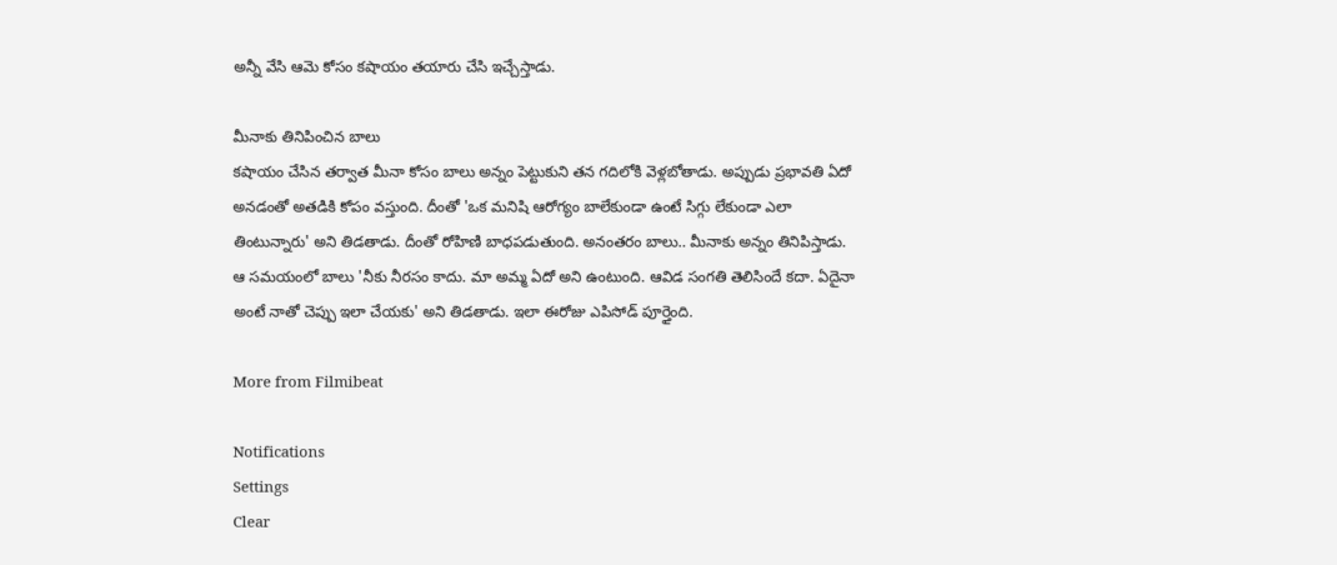అన్నీ వేసి ఆమె కోసం కషాయం తయారు చేసి ఇచ్చేస్తాడు.

మీనాకు తినిపించిన బాలు
కషాయం చేసిన తర్వాత మీనా కోసం బాలు అన్నం పెట్టుకుని తన గదిలోకి వెళ్లబోతాడు. అప్పుడు ప్రభావతి ఏదో అనడంతో అతడికి కోపం వస్తుంది. దీంతో 'ఒక మనిషి ఆరోగ్యం బాలేకుండా ఉంటే సిగ్గు లేకుండా ఎలా తింటున్నారు' అని తిడతాడు. దీంతో రోహిణి బాధపడుతుంది. అనంతరం బాలు.. మీనాకు అన్నం తినిపిస్తాడు. ఆ సమయంలో బాలు 'నీకు నీరసం కాదు. మా అమ్మ ఏదో అని ఉంటుంది. ఆవిడ సంగతి తెలిసిందే కదా. ఏదైనా అంటే నాతో చెప్పు ఇలా చేయకు' అని తిడతాడు. ఇలా ఈరోజు ఎపిసోడ్ పూర్తైంది.

More from Filmibeat

Notifications
Settings
Clear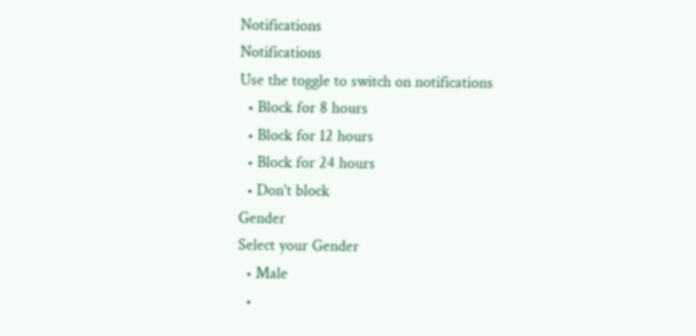Notifications
Notifications
Use the toggle to switch on notifications
  • Block for 8 hours
  • Block for 12 hours
  • Block for 24 hours
  • Don't block
Gender
Select your Gender
  • Male
  •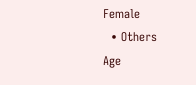Female
  • Others
Age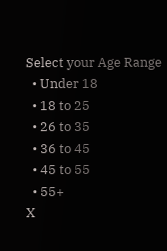Select your Age Range
  • Under 18
  • 18 to 25
  • 26 to 35
  • 36 to 45
  • 45 to 55
  • 55+
X